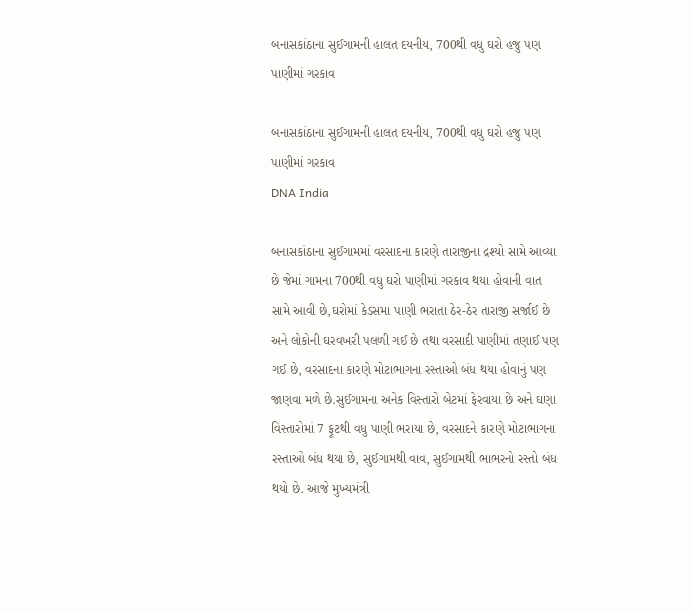બનાસકાંઠાના સુઈગામની હાલત દયનીય, 700થી વધુ ઘરો હજુ પણ પાણીમાં ગરકાવ

બનાસકાંઠાના સુઈગામની હાલત દયનીય, 700થી વધુ ઘરો હજુ પણ પાણીમાં ગરકાવ
DNA India

બનાસકાંઠાના સુઈગામમાં વરસાદના કારણે તારાજીના દ્રશ્યો સામે આવ્યા છે જેમાં ગામના 700થી વધુ ઘરો પાણીમાં ગરકાવ થયા હોવાની વાત સામે આવી છે,ઘરોમાં કેડસમા પાણી ભરાતા ઠેર-ઠેર તારાજી સર્જાઈ છે અને લોકોની ઘરવખરી પલળી ગઈ છે તથા વરસાદી પાણીમાં તણાઈ પણ ગઈ છે, વરસાદના કારણે મોટાભાગના રસ્તાઓ બંધ થયા હોવાનું પણ જાણવા મળે છે.સુઈગામના અનેક વિસ્તારો બેટમાં ફેરવાયા છે અને ઘણા વિસ્તારોમાં 7 ફૂટથી વધુ પાણી ભરાયા છે, વરસાદને કારણે મોટાભાગના રસ્તાઓ બંધ થયા છે, સુઈગામથી વાવ, સુઈગામથી ભાભરનો રસ્તો બંધ થયો છે. આજે મુખ્યમંત્રી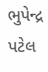ભુપેન્દ્ર પટેલ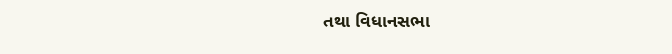તથા વિધાનસભા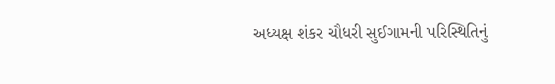અધ્યક્ષ શંકર ચૌધરી સુઈગામની પરિસ્થિતિનું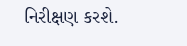નિરીક્ષણ કરશે.